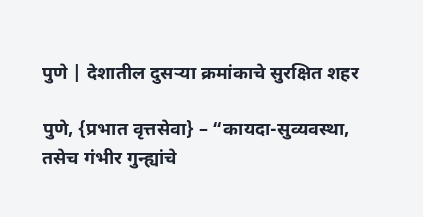पुणे | देशातील दुसऱ्या क्रमांकाचे सुरक्षित शहर

पुणे, {प्रभात वृत्तसेवा} – “कायदा-सुव्यवस्था, तसेच गंभीर गुन्ह्यांचे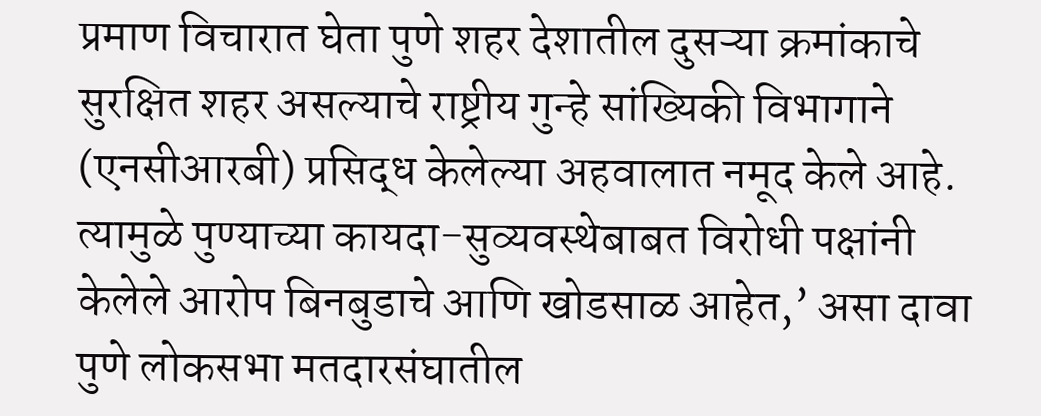प्रमाण विचारात घेता पुणे शहर देशातील दुसऱ्या क्रमांकाचे सुरक्षित शहर असल्याचे राष्ट्रीय गुन्हे सांख्यिकी विभागाने (एनसीआरबी) प्रसिद्ध केलेल्या अहवालात नमूद केले आहे. त्यामुळे पुण्याच्या कायदा-सुव्यवस्थेबाबत विरोधी पक्षांनी केलेले आरोप बिनबुडाचे आणि खोडसाळ आहेत,’ असा दावा पुणे लोकसभा मतदारसंघातील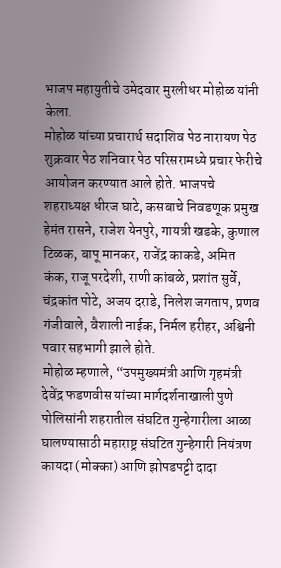भाजप महायुतीचे उमेदवार मुरलीधर मोहोळ यांनी केला.
मोहोळ यांच्या प्रचारार्थ सदाशिव पेठ नारायण पेठ शुक्रवार पेठ शनिवार पेठ परिसरामध्ये प्रचार फेरीचे आयोजन करण्यात आले होते. भाजपचे शहराध्यक्ष धीरज घाटे, कसबाचे निवडणूक प्रमुख हेमंत रासने, राजेश येनपुरे, गायत्री खडके, कुणाल टिळक, बापू मानकर, राजेंद्र काकडे, अमित कंक, राजू परदेशी, राणी कांबळे, प्रशांत सुर्वे, चंद्रकांत पोटे, अजय दराडे, निलेश जगताप, प्रणव गंजीवाले, वैशाली नाईक, निर्मल हरीहर, अश्विनी पवार सहभागी झाले होते.
मोहोळ म्हणाले, “उपमुख्यमंत्री आणि गृहमंत्री देवेंद्र फडणवीस यांच्या मार्गदर्शनाखाली पुणे पोलिसांनी शहरातील संघटित गुन्हेगारीला आळा घालण्यासाठी महाराष्ट्र संघटित गुन्हेगारी नियंत्रण कायदा (मोक्का) आणि झोपडपट्टी दादा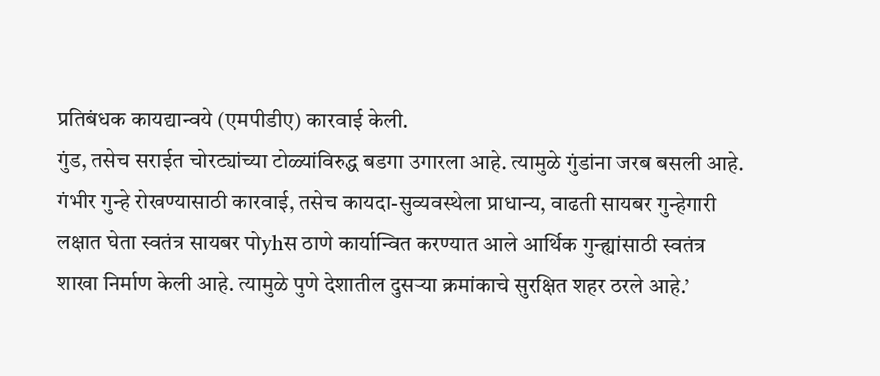प्रतिबंधक कायद्यान्वये (एमपीडीए) कारवाई केली.
गुंड, तसेच सराईत चोरट्यांच्या टोळ्यांविरुद्ध बडगा उगारला आहे. त्यामुळे गुंडांना जरब बसली आहे. गंभीर गुन्हे रोखण्यासाठी कारवाई, तसेच कायदा-सुव्यवस्थेला प्राधान्य, वाढती सायबर गुन्हेगारी लक्षात घेता स्वतंत्र सायबर पोyhस ठाणे कार्यान्वित करण्यात आले आर्थिक गुन्ह्यांसाठी स्वतंत्र शाखा निर्माण केली आहे. त्यामुळे पुणे देशातील दुसऱ्या क्रमांकाचे सुरक्षित शहर ठरले आहे.’